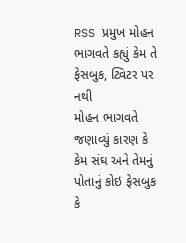RSS પ્રમુખ મોહન ભાગવતે કહ્યું કેમ તે ફેસબુક, ટ્વિટર પર નથી
મોહન ભાગવતે જણાવ્યું કારણ કે કેમ સંઘ અને તેમનું પોતાનું કોઇ ફેસબુક કે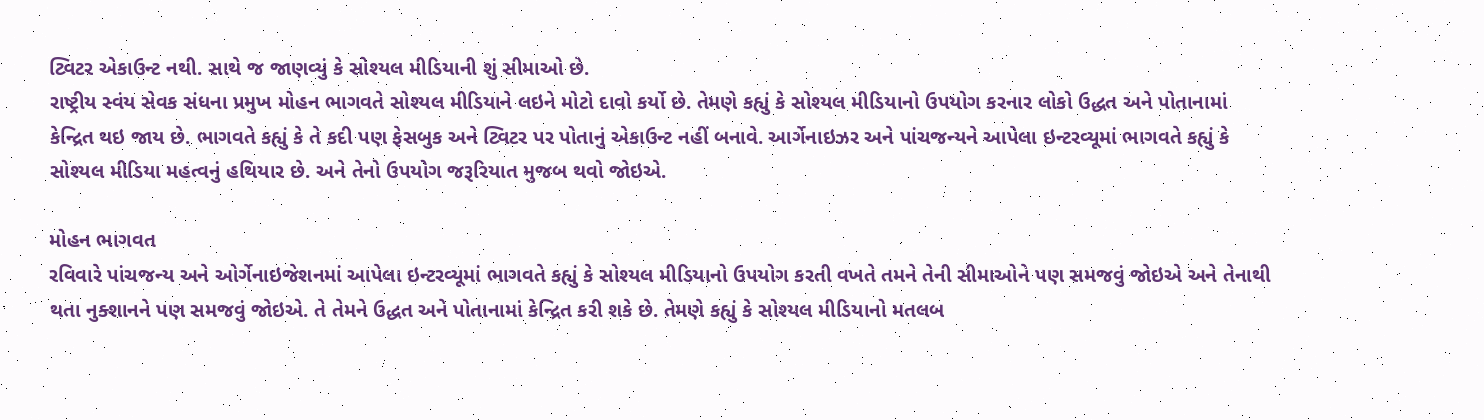ટ્વિટર એકાઉન્ટ નથી. સાથે જ જાણવ્યું કે સોશ્યલ મીડિયાની શું સીમાઓ છે.
રાષ્ટ્રીય સ્વંય સેવક સંધના પ્રમુખ મોહન ભાગવતે સોશ્યલ મીડિયાને લઇને મોટો દાવો કર્યો છે. તેમણે કહ્યું કે સોશ્યલ મીડિયાનો ઉપયોગ કરનાર લોકો ઉદ્ધત અને પોતાનામાં કેન્દ્રિત થઇ જાય છે. ભાગવતે કહ્યું કે તે કદી પણ ફેસબુક અને ટ્વિટર પર પોતાનું એકાઉન્ટ નહીં બનાવે. આર્ગેનાઇઝર અને પાંચજન્યને આપેલા ઇન્ટરવ્યૂમાં ભાગવતે કહ્યું કે સોશ્યલ મીડિયા મહત્વનું હથિયાર છે. અને તેનો ઉપયોગ જરૂરિયાત મુજબ થવો જોઇએ.

મોહન ભાગવત
રવિવારે પાંચજન્ય અને ઓર્ગેનાઇજેશનમાં આપેલા ઇન્ટરવ્યૂમાં ભાગવતે કહ્યું કે સોશ્યલ મીડિયાનો ઉપયોગ કરતી વખતે તમને તેની સીમાઓને પણ સમજવું જોઇએ અને તેનાથી થતા નુક્શાનને પણ સમજવું જોઇએ. તે તેમને ઉદ્ધત અને પોતાનામાં કેન્દ્રિત કરી શકે છે. તેમણે કહ્યું કે સોશ્યલ મીડિયાનો મતલબ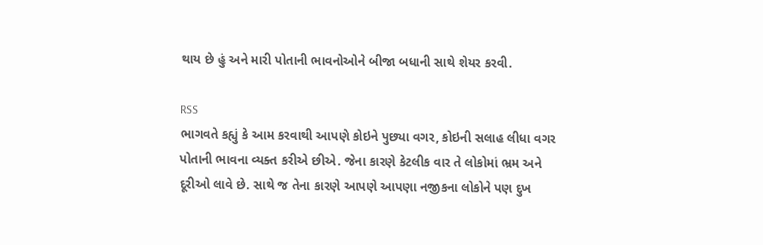થાય છે હું અને મારી પોતાની ભાવનોઓને બીજા બધાની સાથે શેયર કરવી.

RSS
ભાગવતે કહ્યું કે આમ કરવાથી આપણે કોઇને પુછ્યા વગર, કોઇની સલાહ લીધા વગર પોતાની ભાવના વ્યક્ત કરીએ છીએ. જેના કારણે કેટલીક વાર તે લોકોમાં ભ્રમ અને દૂરીઓ લાવે છે. સાથે જ તેના કારણે આપણે આપણા નજીકના લોકોને પણ દુખ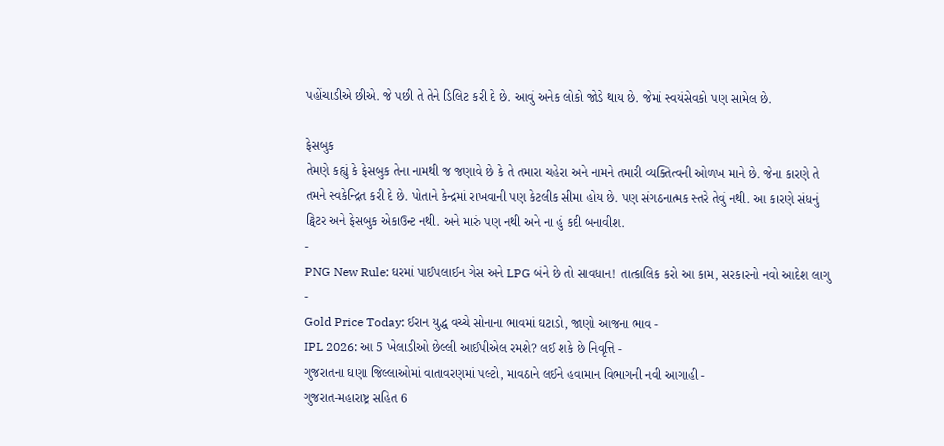પહોંચાડીએ છીએ. જે પછી તે તેને ડિલિટ કરી દે છે. આવું અનેક લોકો જોડે થાય છે. જેમાં સ્વયંસેવકો પણ સામેલ છે.

ફેસબુક
તેમણે કહ્યું કે ફેસબુક તેના નામથી જ જણાવે છે કે તે તમારા ચહેરા અને નામને તમારી વ્યક્તિત્વની ઓળખ માને છે. જેના કારણે તે તમને સ્વકેન્દ્રિત કરી દે છે. પોતાને કેન્દ્રમાં રાખવાની પણ કેટલીક સીમા હોય છે. પણ સંગઠનાત્મક સ્તરે તેવું નથી. આ કારણે સંધનું ટ્વિટર અને ફેસબુક એકાઉન્ટ નથી. અને મારું પણ નથી અને ના હું કદી બનાવીશ.
-
PNG New Rule: ઘરમાં પાઈપલાઈન ગેસ અને LPG બંને છે તો સાવધાન! તાત્કાલિક કરો આ કામ, સરકારનો નવો આદેશ લાગુ -
Gold Price Today: ઈરાન યુદ્ધ વચ્ચે સોનાના ભાવમાં ઘટાડો, જાણો આજના ભાવ -
IPL 2026: આ 5 ખેલાડીઓ છેલ્લી આઈપીએલ રમશે? લઈ શકે છે નિવૃત્તિ -
ગુજરાતના ઘણા જિલ્લાઓમાં વાતાવરણમાં પલ્ટો, માવઠાને લઈને હવામાન વિભાગની નવી આગાહી -
ગુજરાત-મહારાષ્ટ્ર સહિત 6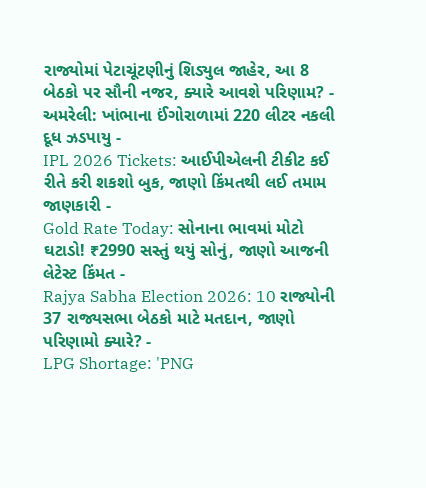રાજ્યોમાં પેટાચૂંટણીનું શિડ્યુલ જાહેર, આ 8 બેઠકો પર સૌની નજર, ક્યારે આવશે પરિણામ? -
અમરેલી: ખાંભાના ઈંગોરાળામાં 220 લીટર નકલી દૂધ ઝડપાયુ -
IPL 2026 Tickets: આઈપીએલની ટીકીટ કઈ રીતે કરી શકશો બુક, જાણો કિંમતથી લઈ તમામ જાણકારી -
Gold Rate Today: સોનાના ભાવમાં મોટો ઘટાડો! ₹2990 સસ્તું થયું સોનું, જાણો આજની લેટેસ્ટ કિંમત -
Rajya Sabha Election 2026: 10 રાજ્યોની 37 રાજ્યસભા બેઠકો માટે મતદાન, જાણો પરિણામો ક્યારે? -
LPG Shortage: 'PNG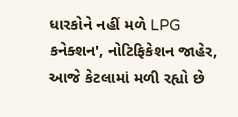ધારકોને નહીં મળે LPG કનેક્શન', નોટિફિકેશન જાહેર, આજે કેટલામાં મળી રહ્યો છે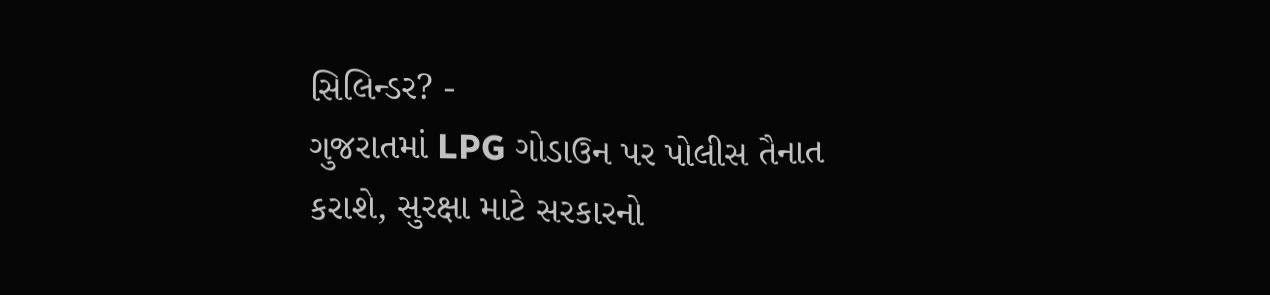સિલિન્ડર? -
ગુજરાતમાં LPG ગોડાઉન પર પોલીસ તૈનાત કરાશે, સુરક્ષા માટે સરકારનો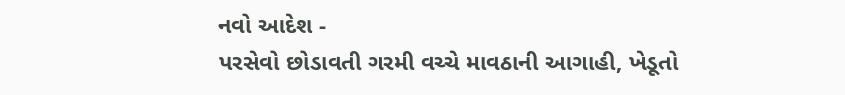નવો આદેશ -
પરસેવો છોડાવતી ગરમી વચ્ચે માવઠાની આગાહી, ખેડૂતો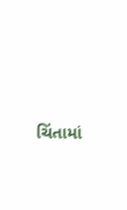ચિંતામાં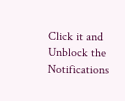Click it and Unblock the Notifications